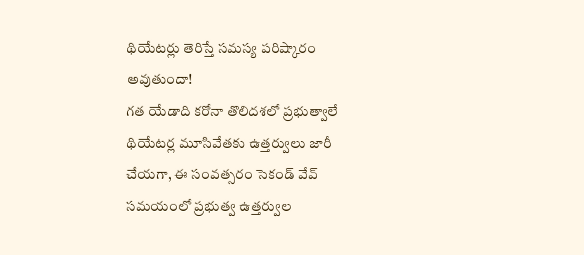థియేటర్లు తెరిస్తే సమస్య పరిష్కారం అవుతుందా!
గత యేడాది కరోనా తొలిదశలో ప్రభుత్వాలే థియేటర్ల మూసివేతకు ఉత్తర్వులు జారీ చేయగా, ఈ సంవత్సరం సెకండ్ వేవ్ సమయంలో ప్రభుత్వ ఉత్తర్వుల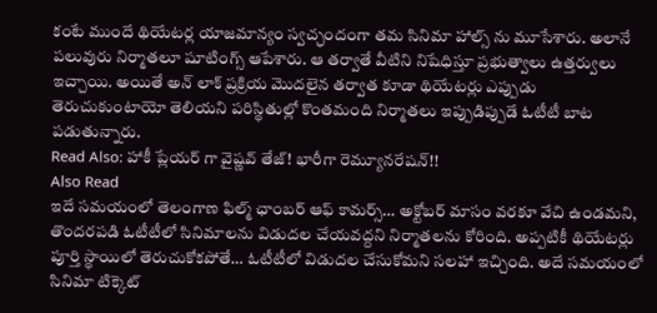కంటే ముందే థియేటర్ల యాజమాన్యం స్వచ్ఛందంగా తమ సినిమా హాల్స్ ను మూసేశారు. అలానే పలువురు నిర్మాతలూ షూటింగ్స్ ఆపేశారు. ఆ తర్వాతే వీటిని నిషేధిస్తూ ప్రభుత్వాలు ఉత్తర్వులు ఇచ్చాయి. అయితే అన్ లాక్ ప్రక్రియ మొదలైన తర్వాత కూడా థియేటర్లు ఎప్పుడు తెరుచుకుంటాయో తెలియని పరిస్థితుల్లో కొంతమంది నిర్మాతలు ఇప్పుడిప్పుడే ఓటీటీ బాట పడుతున్నారు.
Read Also: హాకీ ప్లేయర్ గా వైష్ణవ్ తేజ్! భారీగా రెమ్యూనరేషన్!!
Also Read
ఇదే సమయంలో తెలంగాణ ఫిల్మ్ ఛాంబర్ ఆఫ్ కామర్స్… అక్టోబర్ మాసం వరకూ వేచి ఉండమని, తొందరపడి ఓటీటీలో సినిమాలను విడుదల చేయవద్దని నిర్మాతలను కోరింది. అప్పటికీ థియేటర్లు పూర్తి స్థాయిలో తెరుచుకోకపోతే… ఓటీటీలో విడుదల చేసుకోమని సలహా ఇచ్చింది. అదే సమయంలో సినిమా టిక్కెట్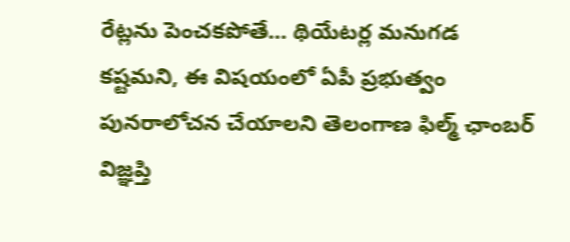రేట్లను పెంచకపోతే… థియేటర్ల మనుగడ కష్టమని, ఈ విషయంలో ఏపీ ప్రభుత్వం పునరాలోచన చేయాలని తెలంగాణ ఫిల్మ్ ఛాంబర్ విజ్ఞప్తి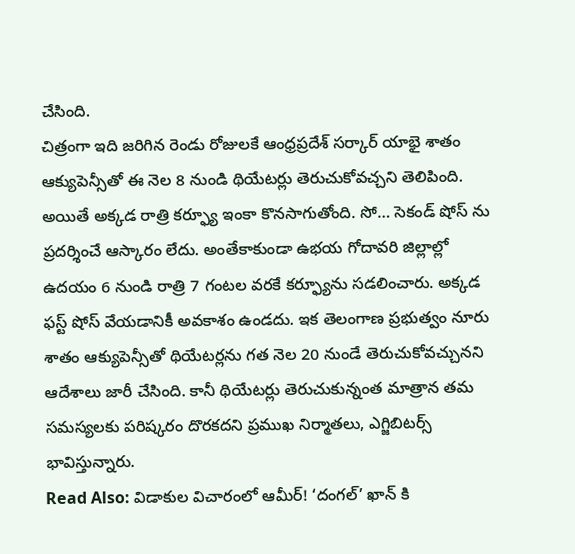చేసింది.
చిత్రంగా ఇది జరిగిన రెండు రోజులకే ఆంధ్రప్రదేశ్ సర్కార్ యాభై శాతం ఆక్యుపెన్సీతో ఈ నెల 8 నుండి థియేటర్లు తెరుచుకోవచ్చని తెలిపింది. అయితే అక్కడ రాత్రి కర్ఫ్యూ ఇంకా కొనసాగుతోంది. సో… సెకండ్ షోస్ ను ప్రదర్శించే ఆస్కారం లేదు. అంతేకాకుండా ఉభయ గోదావరి జిల్లాల్లో ఉదయం 6 నుండి రాత్రి 7 గంటల వరకే కర్ఫ్యూను సడలించారు. అక్కడ ఫస్ట్ షోస్ వేయడానికీ అవకాశం ఉండదు. ఇక తెలంగాణ ప్రభుత్వం నూరు శాతం ఆక్యుపెన్సీతో థియేటర్లను గత నెల 20 నుండే తెరుచుకోవచ్చునని ఆదేశాలు జారీ చేసింది. కానీ థియేటర్లు తెరుచుకున్నంత మాత్రాన తమ సమస్యలకు పరిష్కరం దొరకదని ప్రముఖ నిర్మాతలు, ఎగ్జిబిటర్స్ భావిస్తున్నారు.
Read Also: విడాకుల విచారంలో ఆమీర్! ‘దంగల్’ ఖాన్ కి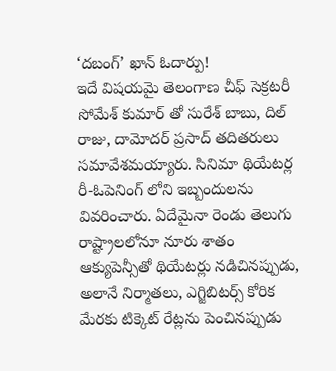‘దబంగ్’ ఖాన్ ఓదార్పు!
ఇదే విషయమై తెలంగాణ చీఫ్ సెక్రటరీ సోమేశ్ కుమార్ తో సురేశ్ బాబు, దిల్ రాజు, దామోదర్ ప్రసాద్ తదితరులు సమావేశమయ్యారు. సినిమా థియేటర్ల రీ-ఓపెనింగ్ లోని ఇబ్బందులను వివరించారు. ఏదేమైనా రెండు తెలుగు రాష్ట్రాలలోనూ నూరు శాతం ఆక్యుపెన్సీతో థియేటర్లు నడిచినప్పుడు, అలానే నిర్మాతలు, ఎగ్జిబిటర్స్ కోరిక మేరకు టిక్కెట్ రేట్లను పెంచినప్పుడు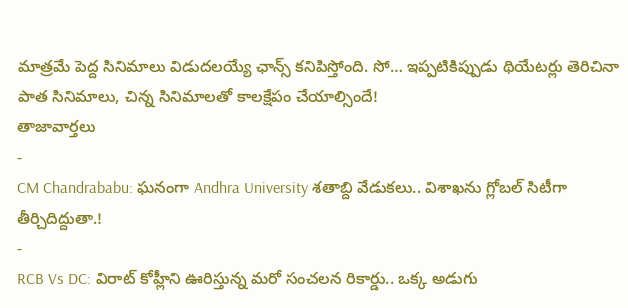మాత్రమే పెద్ద సినిమాలు విడుదలయ్యే ఛాన్స్ కనిపిస్తోంది. సో… ఇప్పటికిప్పుడు థియేటర్లు తెరిచినా పాత సినిమాలు, చిన్న సినిమాలతో కాలక్షేపం చేయాల్సిందే!
తాజావార్తలు
-
CM Chandrababu: ఘనంగా Andhra University శతాబ్ది వేడుకలు.. విశాఖను గ్లోబల్ సిటీగా తీర్చిదిద్దుతా.!
-
RCB Vs DC: విరాట్ కోహ్లీని ఊరిస్తున్న మరో సంచలన రికార్డు.. ఒక్క అడుగు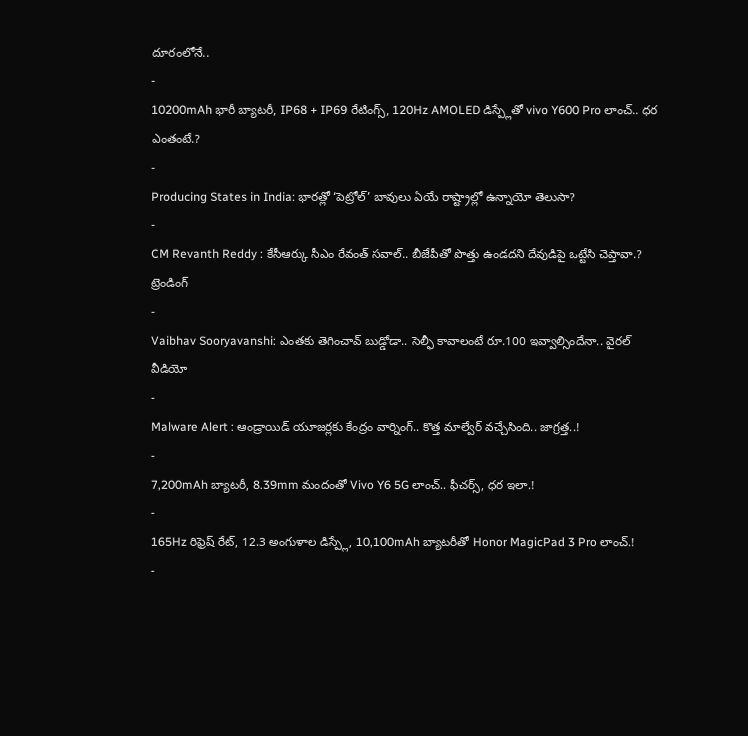దూరంలోనే..
-
10200mAh భారీ బ్యాటరీ, IP68 + IP69 రేటింగ్స్, 120Hz AMOLED డిస్ప్లేతో vivo Y600 Pro లాంచ్.. ధర ఎంతంటే.?
-
Producing States in India: భారత్లో ‘పెట్రోల్’ బావులు ఏయే రాష్ట్రాల్లో ఉన్నాయో తెలుసా?
-
CM Revanth Reddy : కేసీఆర్కు సీఎం రేవంత్ సవాల్.. బీజేపీతో పొత్తు ఉండదని దేవుడిపై ఒట్టేసి చెప్తావా.?
ట్రెండింగ్
-
Vaibhav Sooryavanshi: ఎంతకు తెగించావ్ బుడ్డోడా.. సెల్ఫీ కావాలంటే రూ.100 ఇవ్వాల్సిందేనా.. వైరల్ వీడియో
-
Malware Alert : ఆండ్రాయిడ్ యూజర్లకు కేంద్రం వార్నింగ్.. కొత్త మాల్వేర్ వచ్చేసింది.. జాగ్రత్త..!
-
7,200mAh బ్యాటరీ, 8.39mm మందంతో Vivo Y6 5G లాంచ్.. ఫీచర్స్, ధర ఇలా.!
-
165Hz రిఫ్రెష్ రేట్, 12.3 అంగుళాల డిస్ప్లే, 10,100mAh బ్యాటరీతో Honor MagicPad 3 Pro లాంచ్.!
-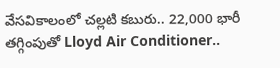వేసవికాలంలో చల్లటి కబురు.. 22,000 భారీ తగ్గింపుతో Lloyd Air Conditioner..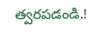త్వరపడండి.!